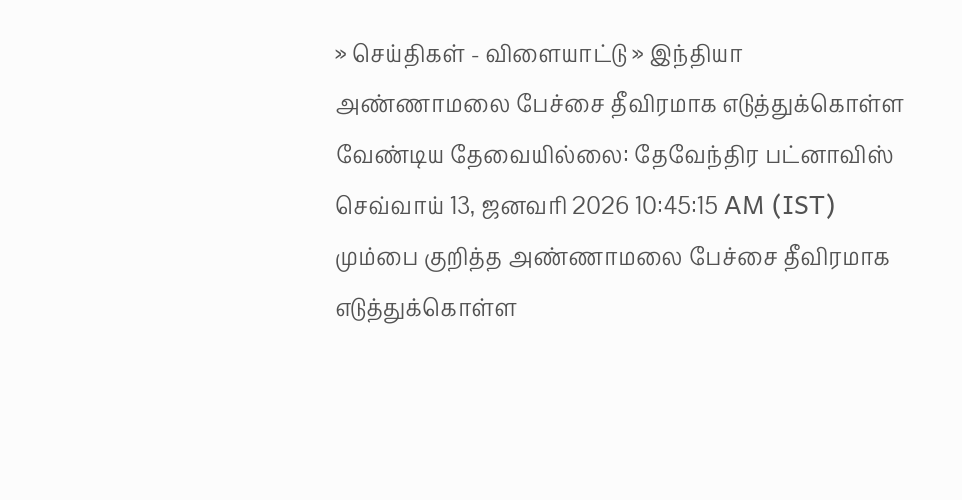» செய்திகள் - விளையாட்டு » இந்தியா
அண்ணாமலை பேச்சை தீவிரமாக எடுத்துக்கொள்ள வேண்டிய தேவையில்லை: தேவேந்திர பட்னாவிஸ்
செவ்வாய் 13, ஜனவரி 2026 10:45:15 AM (IST)
மும்பை குறித்த அண்ணாமலை பேச்சை தீவிரமாக எடுத்துக்கொள்ள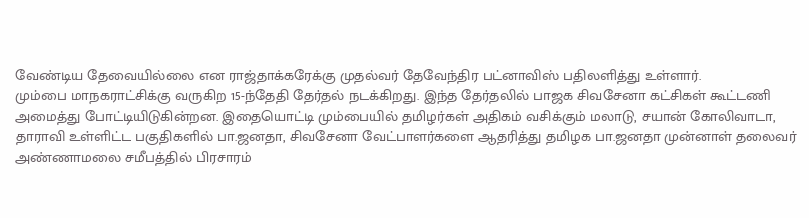வேண்டிய தேவையில்லை என ராஜ்தாக்கரேக்கு முதல்வர் தேவேந்திர பட்னாவிஸ் பதிலளித்து உள்ளார்.
மும்பை மாநகராட்சிக்கு வருகிற 15-ந்தேதி தேர்தல் நடக்கிறது. இந்த தேர்தலில் பாஜக சிவசேனா கட்சிகள் கூட்டணி அமைத்து போட்டியிடுகின்றன. இதையொட்டி மும்பையில் தமிழர்கள் அதிகம் வசிக்கும் மலாடு, சயான் கோலிவாடா, தாராவி உள்ளிட்ட பகுதிகளில் பா.ஜனதா, சிவசேனா வேட்பாளர்களை ஆதரித்து தமிழக பா.ஜனதா முன்னாள் தலைவர் அண்ணாமலை சமீபத்தில் பிரசாரம்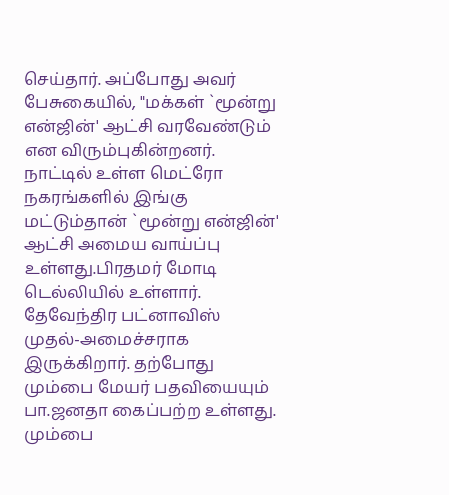செய்தார். அப்போது அவர் பேசுகையில், "மக்கள் `மூன்று என்ஜின்' ஆட்சி வரவேண்டும் என விரும்புகின்றனர். நாட்டில் உள்ள மெட்ரோ நகரங்களில் இங்கு மட்டும்தான் `மூன்று என்ஜின்' ஆட்சி அமைய வாய்ப்பு உள்ளது.பிரதமர் மோடி டெல்லியில் உள்ளார். தேவேந்திர பட்னாவிஸ் முதல்-அமைச்சராக இருக்கிறார். தற்போது மும்பை மேயர் பதவியையும் பா.ஜனதா கைப்பற்ற உள்ளது. மும்பை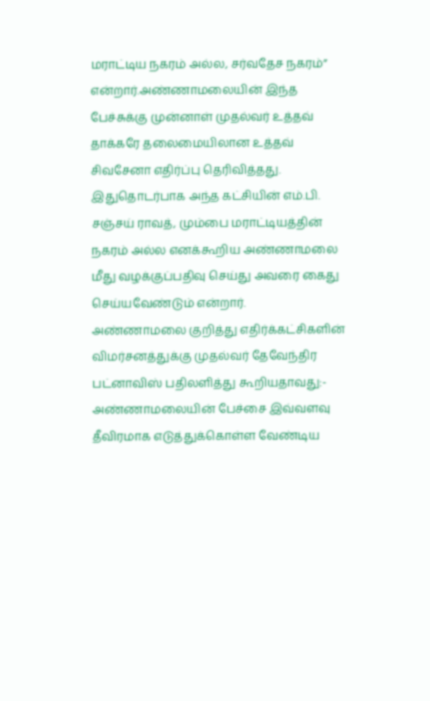மராட்டிய நகரம் அல்ல, சர்வதேச நகரம்” என்றார்.அண்ணாமலையின் இந்த பேச்சுக்கு முன்னாள் முதல்வர் உத்தவ் தாக்கரே தலைமையிலான உத்தவ் சிவசேனா எதிர்ப்பு தெரிவித்தது. இதுதொடர்பாக அந்த கட்சியின் எம்.பி. சஞ்சய் ராவத், மும்பை மராட்டியத்தின் நகரம் அல்ல எனக்கூறிய அண்ணாமலை மீது வழக்குப்பதிவு செய்து அவரை கைது செய்யவேண்டும் என்றார்.
அண்ணாமலை குறித்து எதிர்க்கட்சிகளின் விமர்சனத்துக்கு முதல்வர் தேவேந்திர பட்னாவிஸ் பதிலளித்து கூறியதாவது:- அண்ணாமலையின் பேச்சை இவ்வளவு தீவிரமாக எடுத்துக்கொள்ள வேண்டிய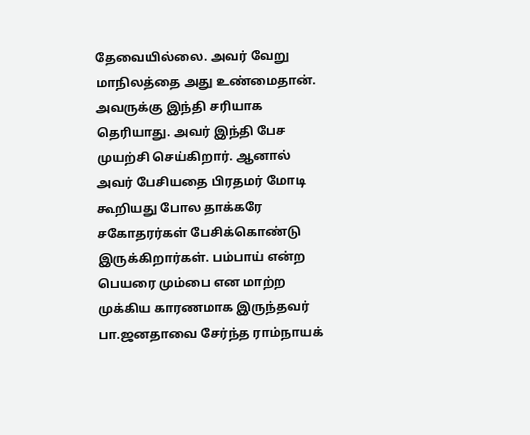தேவையில்லை. அவர் வேறு மாநிலத்தை அது உண்மைதான். அவருக்கு இந்தி சரியாக தெரியாது. அவர் இந்தி பேச முயற்சி செய்கிறார். ஆனால் அவர் பேசியதை பிரதமர் மோடி கூறியது போல தாக்கரே சகோதரர்கள் பேசிக்கொண்டு இருக்கிறார்கள். பம்பாய் என்ற பெயரை மும்பை என மாற்ற முக்கிய காரணமாக இருந்தவர் பா.ஜனதாவை சேர்ந்த ராம்நாயக்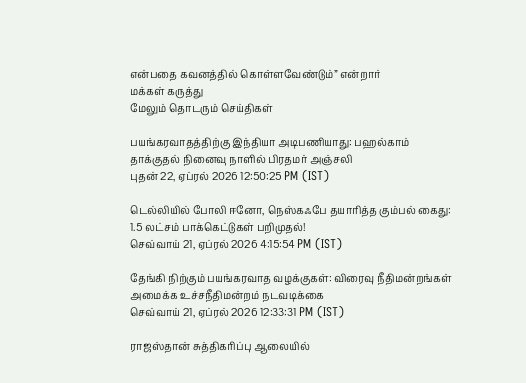என்பதை கவனத்தில் கொள்ளவேண்டும்” என்றார்
மக்கள் கருத்து
மேலும் தொடரும் செய்திகள்

பயங்கரவாதத்திற்கு இந்தியா அடிபணியாது: பஹல்காம் தாக்குதல் நினைவு நாளில் பிரதமர் அஞ்சலி
புதன் 22, ஏப்ரல் 2026 12:50:25 PM (IST)

டெல்லியில் போலி ஈனோ, நெஸ்கஃபே தயாரித்த கும்பல் கைது: 1.5 லட்சம் பாக்கெட்டுகள் பறிமுதல்!
செவ்வாய் 21, ஏப்ரல் 2026 4:15:54 PM (IST)

தேங்கி நிற்கும் பயங்கரவாத வழக்குகள்: விரைவு நீதிமன்றங்கள் அமைக்க உச்சநீதிமன்றம் நடவடிக்கை
செவ்வாய் 21, ஏப்ரல் 2026 12:33:31 PM (IST)

ராஜஸ்தான் சுத்திகரிப்பு ஆலையில்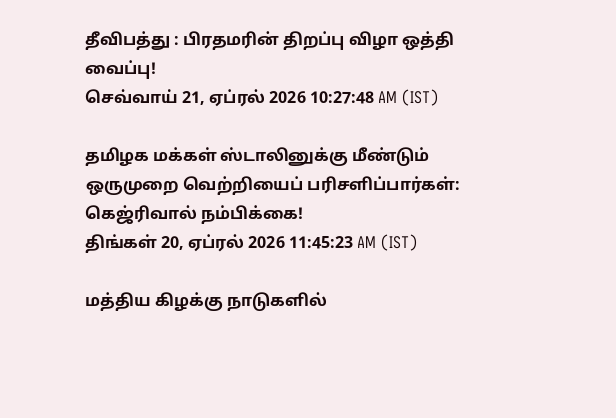தீவிபத்து : பிரதமரின் திறப்பு விழா ஒத்தி வைப்பு!
செவ்வாய் 21, ஏப்ரல் 2026 10:27:48 AM (IST)

தமிழக மக்கள் ஸ்டாலினுக்கு மீண்டும் ஒருமுறை வெற்றியைப் பரிசளிப்பார்கள்: கெஜ்ரிவால் நம்பிக்கை!
திங்கள் 20, ஏப்ரல் 2026 11:45:23 AM (IST)

மத்திய கிழக்கு நாடுகளில்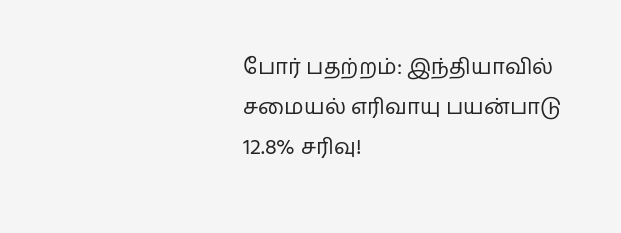போர் பதற்றம்: இந்தியாவில் சமையல் எரிவாயு பயன்பாடு 12.8% சரிவு!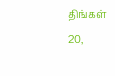திங்கள் 20,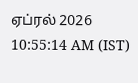ஏப்ரல் 2026 10:55:14 AM (IST)